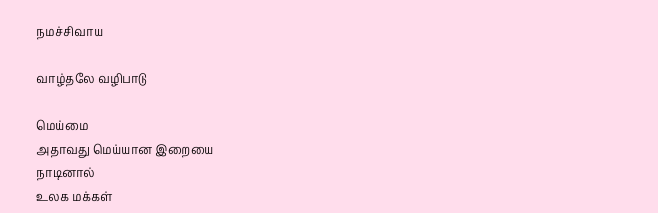நமச்சிவாய

வாழ்தலே வழிபாடு

மெய்மை
அதாவது மெய்யான இறையை
நாடினால்
உலக மக்கள்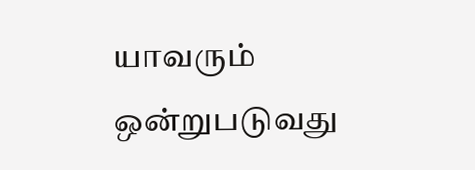யாவரும்
ஒன்றுபடுவது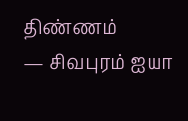திண்ணம்
— சிவபுரம் ஐயா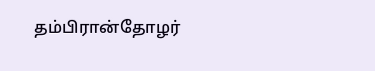தம்பிரான்தோழர்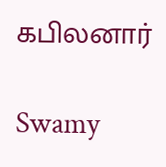கபிலனார்

Swamy